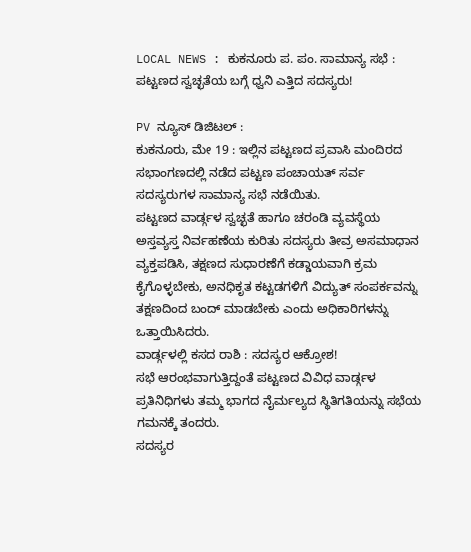LOCAL NEWS : ಕುಕನೂರು ಪ. ಪಂ. ಸಾಮಾನ್ಯ ಸಭೆ : ಪಟ್ಟಣದ ಸ್ವಚ್ಛತೆಯ ಬಗ್ಗೆ ಧ್ವನಿ ಎತ್ತಿದ ಸದಸ್ಯರು!

PV ನ್ಯೂಸ್ ಡಿಜಿಟಲ್ :
ಕುಕನೂರು, ಮೇ 19 : ಇಲ್ಲಿನ ಪಟ್ಟಣದ ಪ್ರವಾಸಿ ಮಂದಿರದ ಸಭಾಂಗಣದಲ್ಲಿ ನಡೆದ ಪಟ್ಟಣ ಪಂಚಾಯತ್ ಸರ್ವ ಸದಸ್ಯರುಗಳ ಸಾಮಾನ್ಯ ಸಭೆ ನಡೆಯಿತು.
ಪಟ್ಟಣದ ವಾರ್ಡ್ಗಳ ಸ್ವಚ್ಛತೆ ಹಾಗೂ ಚರಂಡಿ ವ್ಯವಸ್ಥೆಯ ಅಸ್ತವ್ಯಸ್ತ ನಿರ್ವಹಣೆಯ ಕುರಿತು ಸದಸ್ಯರು ತೀವ್ರ ಅಸಮಾಧಾನ ವ್ಯಕ್ತಪಡಿಸಿ, ತಕ್ಷಣದ ಸುಧಾರಣೆಗೆ ಕಡ್ಡಾಯವಾಗಿ ಕ್ರಮ ಕೈಗೊಳ್ಳಬೇಕು, ಅನಧಿಕೃತ ಕಟ್ಟಡಗಳಿಗೆ ವಿದ್ಯುತ್ ಸಂಪರ್ಕವನ್ನು ತಕ್ಷಣದಿಂದ ಬಂದ್ ಮಾಡಬೇಕು ಎಂದು ಅಧಿಕಾರಿಗಳನ್ನು ಒತ್ತಾಯಿಸಿದರು.
ವಾರ್ಡ್ಗಳಲ್ಲಿ ಕಸದ ರಾಶಿ : ಸದಸ್ಯರ ಆಕ್ರೋಶ!
ಸಭೆ ಆರಂಭವಾಗುತ್ತಿದ್ದಂತೆ ಪಟ್ಟಣದ ವಿವಿಧ ವಾರ್ಡ್ಗಳ ಪ್ರತಿನಿಧಿಗಳು ತಮ್ಮ ಭಾಗದ ನೈರ್ಮಲ್ಯದ ಸ್ಥಿತಿಗತಿಯನ್ನು ಸಭೆಯ ಗಮನಕ್ಕೆ ತಂದರು.
ಸದಸ್ಯರ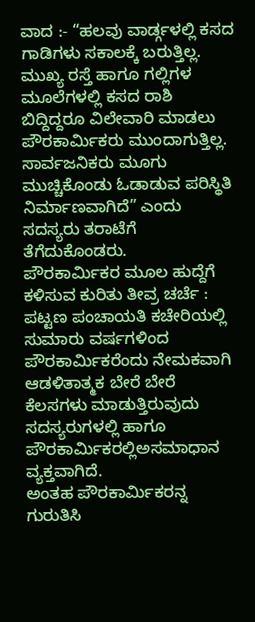ವಾದ :- “ಹಲವು ವಾರ್ಡ್ಗಳಲ್ಲಿ ಕಸದ ಗಾಡಿಗಳು ಸಕಾಲಕ್ಕೆ ಬರುತ್ತಿಲ್ಲ. ಮುಖ್ಯ ರಸ್ತೆ ಹಾಗೂ ಗಲ್ಲಿಗಳ ಮೂಲೆಗಳಲ್ಲಿ ಕಸದ ರಾಶಿ ಬಿದ್ದಿದ್ದರೂ ವಿಲೇವಾರಿ ಮಾಡಲು ಪೌರಕಾರ್ಮಿಕರು ಮುಂದಾಗುತ್ತಿಲ್ಲ. ಸಾರ್ವಜನಿಕರು ಮೂಗು ಮುಚ್ಚಿಕೊಂಡು ಓಡಾಡುವ ಪರಿಸ್ಥಿತಿ ನಿರ್ಮಾಣವಾಗಿದೆ” ಎಂದು ಸದಸ್ಯರು ತರಾಟೆಗೆ ತೆಗೆದುಕೊಂಡರು.
ಪೌರಕಾರ್ಮಿಕರ ಮೂಲ ಹುದ್ದೆಗೆ ಕಳಿಸುವ ಕುರಿತು ತೀವ್ರ ಚರ್ಚೆ :
ಪಟ್ಟಣ ಪಂಚಾಯತಿ ಕಚೇರಿಯಲ್ಲಿ ಸುಮಾರು ವರ್ಷಗಳಿಂದ ಪೌರಕಾರ್ಮಿಕರೆಂದು ನೇಮಕವಾಗಿ ಆಡಳಿತಾತ್ಮಕ ಬೇರೆ ಬೇರೆ ಕೆಲಸಗಳು ಮಾಡುತ್ತಿರುವುದು ಸದಸ್ಯರುಗಳಲ್ಲಿ ಹಾಗೂ ಪೌರಕಾರ್ಮಿಕರಲ್ಲಿಅಸಮಾಧಾನ ವ್ಯಕ್ತವಾಗಿದೆ.
ಅಂತಹ ಪೌರಕಾರ್ಮಿಕರನ್ನ ಗುರುತಿಸಿ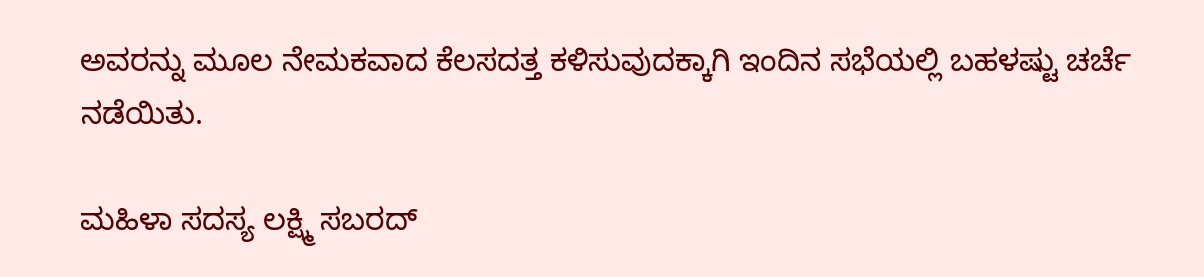ಅವರನ್ನು ಮೂಲ ನೇಮಕವಾದ ಕೆಲಸದತ್ತ ಕಳಿಸುವುದಕ್ಕಾಗಿ ಇಂದಿನ ಸಭೆಯಲ್ಲಿ ಬಹಳಷ್ಟು ಚರ್ಚೆ ನಡೆಯಿತು.

ಮಹಿಳಾ ಸದಸ್ಯ ಲಕ್ಷ್ಮಿ ಸಬರದ್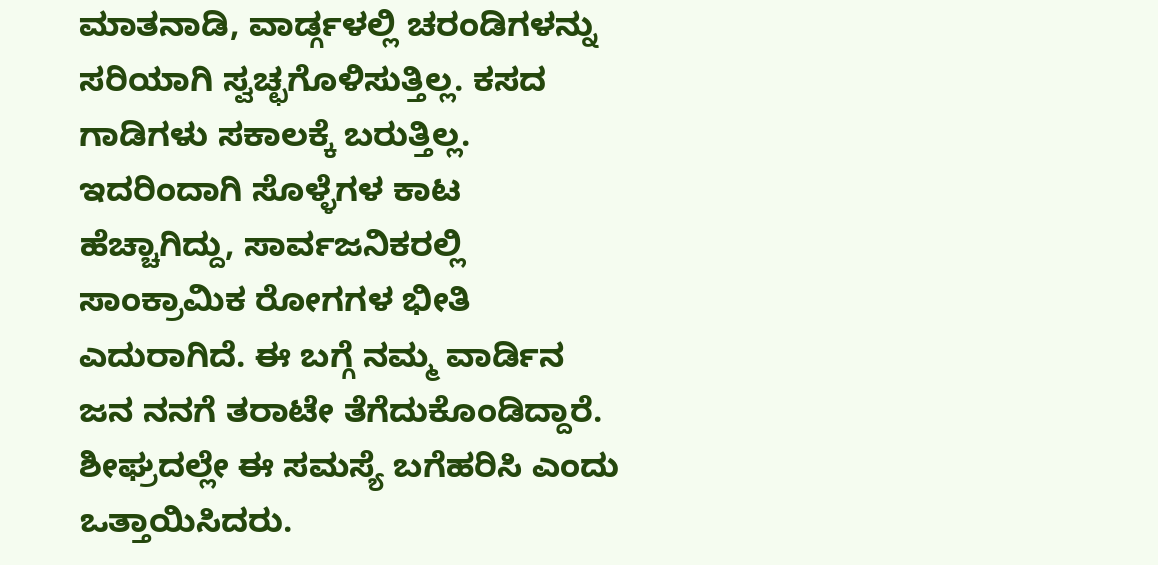ಮಾತನಾಡಿ, ವಾರ್ಡ್ಗಳಲ್ಲಿ ಚರಂಡಿಗಳನ್ನು ಸರಿಯಾಗಿ ಸ್ವಚ್ಛಗೊಳಿಸುತ್ತಿಲ್ಲ. ಕಸದ ಗಾಡಿಗಳು ಸಕಾಲಕ್ಕೆ ಬರುತ್ತಿಲ್ಲ. ಇದರಿಂದಾಗಿ ಸೊಳ್ಳೆಗಳ ಕಾಟ ಹೆಚ್ಚಾಗಿದ್ದು, ಸಾರ್ವಜನಿಕರಲ್ಲಿ ಸಾಂಕ್ರಾಮಿಕ ರೋಗಗಳ ಭೀತಿ ಎದುರಾಗಿದೆ. ಈ ಬಗ್ಗೆ ನಮ್ಮ ವಾರ್ಡಿನ ಜನ ನನಗೆ ತರಾಟೇ ತೆಗೆದುಕೊಂಡಿದ್ದಾರೆ. ಶೀಘ್ರದಲ್ಲೇ ಈ ಸಮಸ್ಯೆ ಬಗೆಹರಿಸಿ ಎಂದು ಒತ್ತಾಯಿಸಿದರು.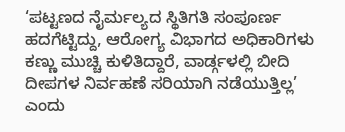‘ಪಟ್ಟಣದ ನೈರ್ಮಲ್ಯದ ಸ್ಥಿತಿಗತಿ ಸಂಪೂರ್ಣ ಹದಗೆಟ್ಟಿದ್ದು, ಆರೋಗ್ಯ ವಿಭಾಗದ ಅಧಿಕಾರಿಗಳು ಕಣ್ಣು ಮುಚ್ಚಿ ಕುಳಿತಿದ್ದಾರೆ, ವಾರ್ಡ್ಗಳಲ್ಲಿ ಬೀದಿ ದೀಪಗಳ ನಿರ್ವಹಣೆ ಸರಿಯಾಗಿ ನಡೆಯುತ್ತಿಲ್ಲ’ ಎಂದು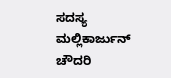ಸದಸ್ಯ ಮಲ್ಲಿಕಾರ್ಜುನ್ ಚೌದರಿ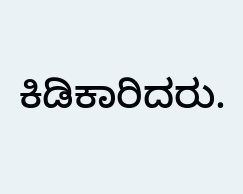ಕಿಡಿಕಾರಿದರು.